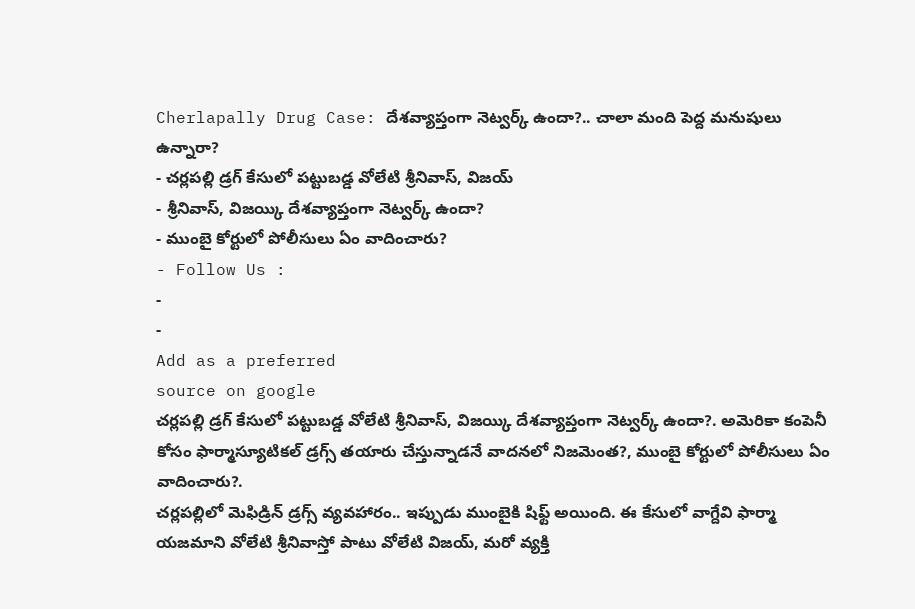Cherlapally Drug Case: దేశవ్యాప్తంగా నెట్వర్క్ ఉందా?.. చాలా మంది పెద్ద మనుషులు ఉన్నారా?
- చర్లపల్లి డ్రగ్ కేసులో పట్టుబడ్డ వోలేటి శ్రీనివాస్, విజయ్
- శ్రీనివాస్, విజయ్కి దేశవ్యాప్తంగా నెట్వర్క్ ఉందా?
- ముంబై కోర్టులో పోలీసులు ఏం వాదించారు?
- Follow Us :
-
-
Add as a preferred
source on google
చర్లపల్లి డ్రగ్ కేసులో పట్టుబడ్డ వోలేటి శ్రీనివాస్, విజయ్కి దేశవ్యాప్తంగా నెట్వర్క్ ఉందా?. అమెరికా కంపెనీ కోసం ఫార్మాస్యూటికల్ డ్రగ్స్ తయారు చేస్తున్నాడనే వాదనలో నిజమెంత?, ముంబై కోర్టులో పోలీసులు ఏం వాదించారు?.
చర్లపల్లిలో మెఫిడ్రిన్ డ్రగ్స్ వ్యవహారం.. ఇప్పుడు ముంబైకి షిఫ్ట్ అయింది. ఈ కేసులో వాగ్దేవి ఫార్మా యజమాని వోలేటి శ్రీనివాస్తో పాటు వోలేటి విజయ్, మరో వ్యక్తి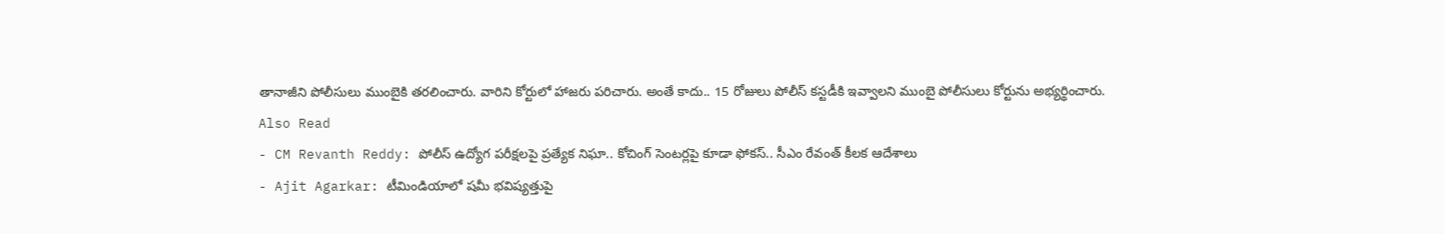తానాజీని పోలీసులు ముంబైకి తరలించారు. వారిని కోర్టులో హాజరు పరిచారు. అంతే కాదు.. 15 రోజులు పోలీస్ కస్టడీకి ఇవ్వాలని ముంబై పోలీసులు కోర్టును అభ్యర్థించారు.
Also Read
- CM Revanth Reddy: పోలీస్ ఉద్యోగ పరీక్షలపై ప్రత్యేక నిఘా.. కోచింగ్ సెంటర్లపై కూడా ఫోకస్.. సీఎం రేవంత్ కీలక ఆదేశాలు
- Ajit Agarkar: టీమిండియాలో షమీ భవిష్యత్తుపై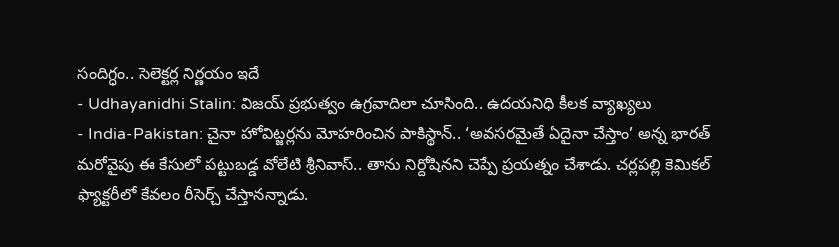సందిగ్ధం.. సెలెక్టర్ల నిర్ణయం ఇదే
- Udhayanidhi Stalin: విజయ్ ప్రభుత్వం ఉగ్రవాదిలా చూసింది.. ఉదయనిధి కీలక వ్యాఖ్యలు
- India-Pakistan: చైనా హోవిట్జర్లను మోహరించిన పాకిస్థాన్.. ‘అవసరమైతే ఏదైనా చేస్తాం’ అన్న భారత్
మరోవైపు ఈ కేసులో పట్టుబడ్డ వోలేటి శ్రీనివాస్.. తాను నిర్దోషినని చెప్పే ప్రయత్నం చేశాడు. చర్లపల్లి కెమికల్ ఫ్యాక్టరీలో కేవలం రీసెర్చ్ చేస్తానన్నాడు.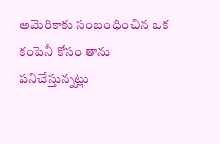అమెరికాకు సంబంధించిన ఒక కంపెనీ కోసం తాను పనిచేస్తున్నట్లు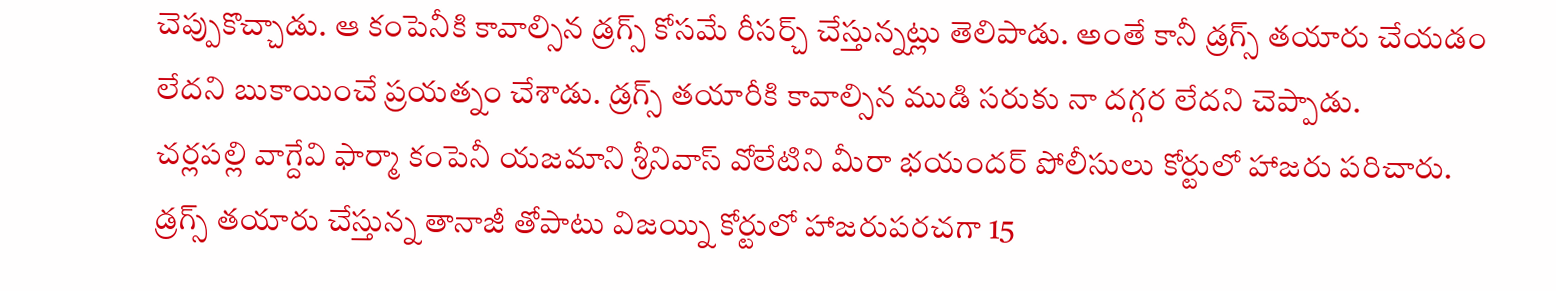చెప్పుకొచ్చాడు. ఆ కంపెనీకి కావాల్సిన డ్రగ్స్ కోసమే రీసర్చ్ చేస్తున్నట్లు తెలిపాడు. అంతే కానీ డ్రగ్స్ తయారు చేయడం లేదని బుకాయించే ప్రయత్నం చేశాడు. డ్రగ్స్ తయారీకి కావాల్సిన ముడి సరుకు నా దగ్గర లేదని చెప్పాడు.
చర్లపల్లి వాగ్దేవి ఫార్మా కంపెనీ యజమాని శ్రీనివాస్ వోలేటిని మీరా భయందర్ పోలీసులు కోర్టులో హాజరు పరిచారు. డ్రగ్స్ తయారు చేస్తున్న తానాజీ తోపాటు విజయ్ని కోర్టులో హాజరుపరచగా 15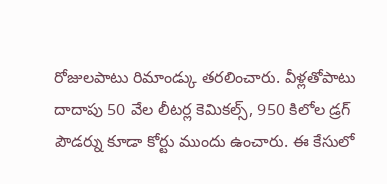రోజులపాటు రిమాండ్కు తరలించారు. వీళ్లతోపాటు దాదాపు 50 వేల లీటర్ల కెమికల్స్, 950 కిలోల డ్రగ్ పౌడర్ను కూడా కోర్టు ముందు ఉంచారు. ఈ కేసులో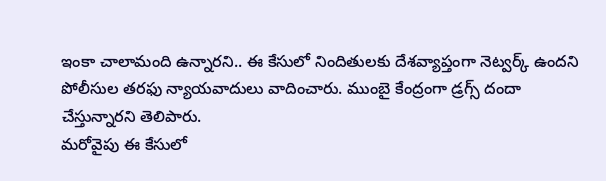ఇంకా చాలామంది ఉన్నారని.. ఈ కేసులో నిందితులకు దేశవ్యాప్తంగా నెట్వర్క్ ఉందని పోలీసుల తరఫు న్యాయవాదులు వాదించారు. ముంబై కేంద్రంగా డ్రగ్స్ దందా చేస్తున్నారని తెలిపారు.
మరోవైపు ఈ కేసులో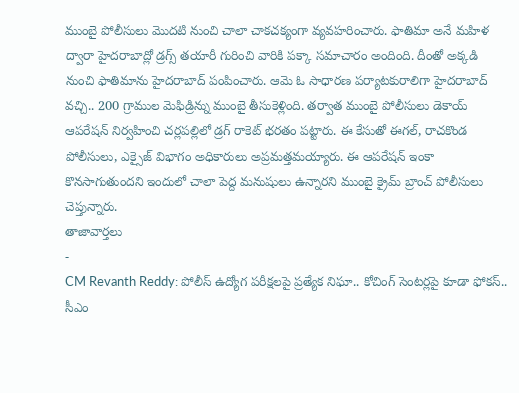ముంబై పోలీసులు మొదటి నుంచి చాలా చాకచక్యంగా వ్యవహరించారు. ఫాతిమా అనే మహిళ ద్వారా హైదరాబాద్లో డ్రగ్స్ తయారీ గురించి వారికి పక్కా సమాచారం అందింది. దీంతో అక్కడి నుంచి ఫాతిమాను హైదరాబాద్ పంపించారు. ఆమె ఓ సాధారణ పర్యాటకురాలిగా హైదరాబాద్ వచ్చి.. 200 గ్రాముల మెఫిడ్రిన్ను ముంబై తీసుకెళ్లింది. తర్వాత ముంబై పోలీసులు డెకాయ్ ఆపరేషన్ నిర్వహించి చర్లపల్లిలో డ్రగ్ రాకెట్ భరతం పట్టారు. ఈ కేసుతో ఈగల్, రాచకొండ పోలీసులు, ఎక్సైజ్ విభాగం అధికారులు అప్రమత్తమయ్యారు. ఈ ఆపరేషన్ ఇంకా కొనసాగుతుందని ఇందులో చాలా పెద్ద మనుషులు ఉన్నారని ముంబై క్రైమ్ బ్రాంచ్ పోలీసులు చెప్తున్నారు.
తాజావార్తలు
-
CM Revanth Reddy: పోలీస్ ఉద్యోగ పరీక్షలపై ప్రత్యేక నిఘా.. కోచింగ్ సెంటర్లపై కూడా ఫోకస్.. సీఎం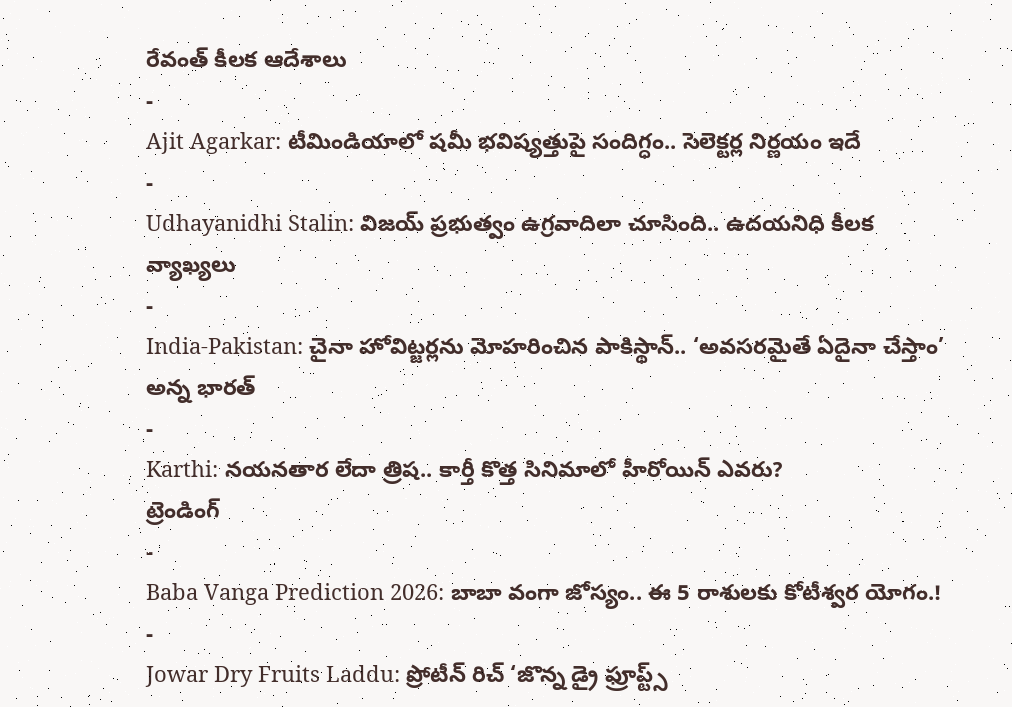రేవంత్ కీలక ఆదేశాలు
-
Ajit Agarkar: టీమిండియాలో షమీ భవిష్యత్తుపై సందిగ్ధం.. సెలెక్టర్ల నిర్ణయం ఇదే
-
Udhayanidhi Stalin: విజయ్ ప్రభుత్వం ఉగ్రవాదిలా చూసింది.. ఉదయనిధి కీలక వ్యాఖ్యలు
-
India-Pakistan: చైనా హోవిట్జర్లను మోహరించిన పాకిస్థాన్.. ‘అవసరమైతే ఏదైనా చేస్తాం’ అన్న భారత్
-
Karthi: నయనతార లేదా త్రిష.. కార్తీ కొత్త సినిమాలో హీరోయిన్ ఎవరు?
ట్రెండింగ్
-
Baba Vanga Prediction 2026: బాబా వంగా జోస్యం.. ఈ 5 రాశులకు కోటీశ్వర యోగం.!
-
Jowar Dry Fruits Laddu: ప్రోటీన్ రిచ్ ‘జొన్న డ్రై ఫ్రూప్ట్స్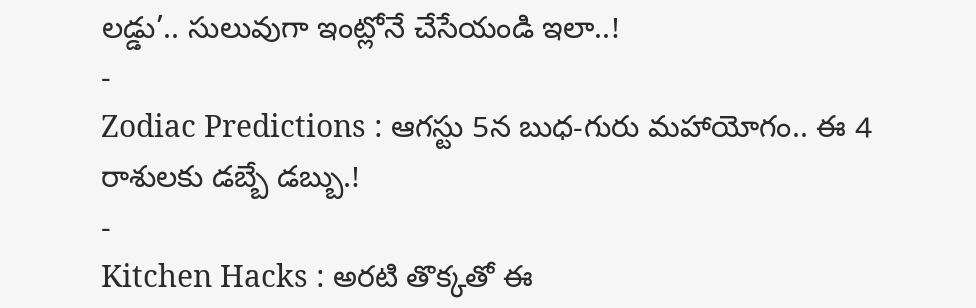లడ్డు’.. సులువుగా ఇంట్లోనే చేసేయండి ఇలా..!
-
Zodiac Predictions : ఆగస్టు 5న బుధ-గురు మహాయోగం.. ఈ 4 రాశులకు డబ్బే డబ్బు.!
-
Kitchen Hacks : అరటి తొక్కతో ఈ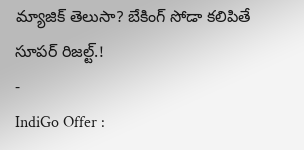మ్యాజిక్ తెలుసా? బేకింగ్ సోడా కలిపితే సూపర్ రిజల్ట్.!
-
IndiGo Offer :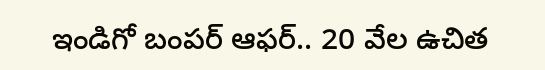ఇండిగో బంపర్ ఆఫర్.. 20 వేల ఉచిత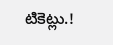టికెట్లు.!